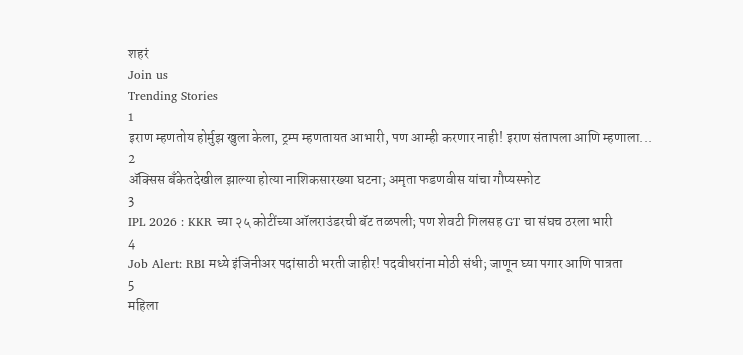शहरं
Join us
Trending Stories
1
इराण म्हणतोय होर्मुझ खुला केला, ट्रम्प म्हणतायत आभारी, पण आम्ही करणार नाही! इराण संतापला आणि म्हणाला...
2
ॲक्सिस बँकेतदेखील झाल्या होत्या नाशिकसारख्या घटना; अमृता फडणवीस यांचा गौप्यस्फोट
3
IPL 2026 : KKR च्या २५ कोटींच्या ऑलराउंडरची बॅट तळपली; पण शेवटी गिलसह GT चा संघच ठरला भारी
4
Job Alert: RBI मध्ये इंजिनीअर पदांसाठी भरती जाहीर! पदवीधरांना मोठी संधी; जाणून घ्या पगार आणि पात्रता
5
महिला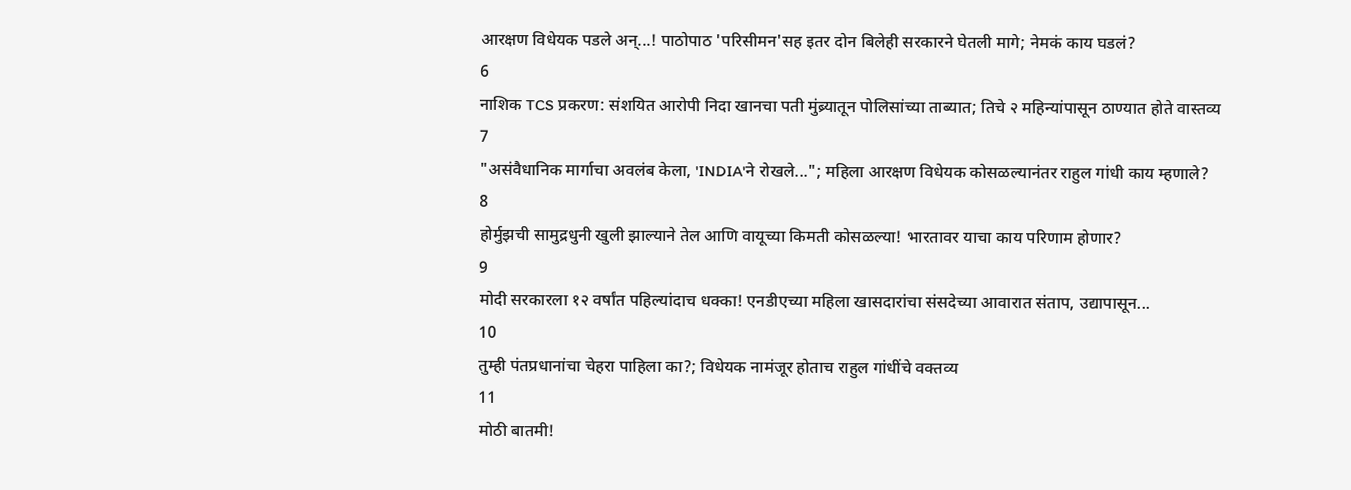आरक्षण विधेयक पडले अन्...! पाठोपाठ 'परिसीमन'सह इतर दोन बिलेही सरकारने घेतली मागे; नेमकं काय घडलं?
6
नाशिक TCS प्रकरण: संशयित आरोपी निदा खानचा पती मुंब्र्यातून पोलिसांच्या ताब्यात; तिचे २ महिन्यांपासून ठाण्यात होते वास्तव्य
7
"असंवैधानिक मार्गाचा अवलंब केला, 'INDIA'ने रोखले..."; महिला आरक्षण विधेयक कोसळल्यानंतर राहुल गांधी काय म्हणाले?
8
होर्मुझची सामुद्रधुनी खुली झाल्याने तेल आणि वायूच्या किमती कोसळल्या! भारतावर याचा काय परिणाम होणार?
9
मोदी सरकारला १२ वर्षांत पहिल्यांदाच धक्का! एनडीएच्या महिला खासदारांचा संसदेच्या आवारात संताप, उद्यापासून...
10
तुम्ही पंतप्रधानांचा चेहरा पाहिला का?; विधेयक नामंजूर होताच राहुल गांधींचे वक्तव्य
11
मोठी बातमी!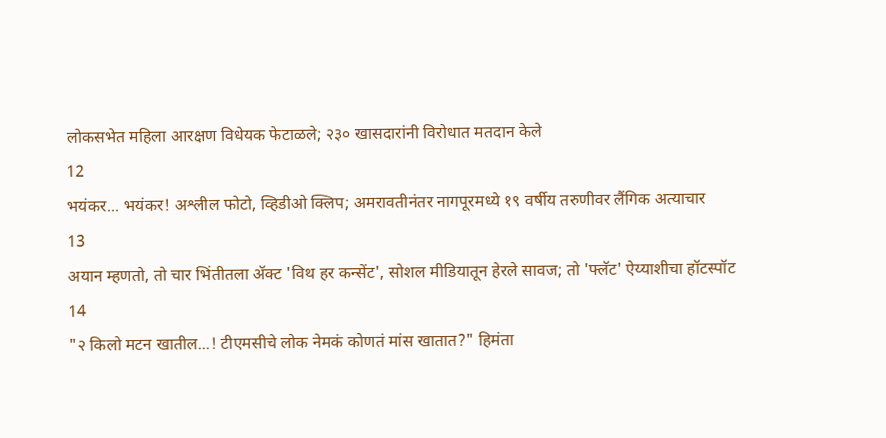लोकसभेत महिला आरक्षण विधेयक फेटाळले; २३० खासदारांनी विरोधात मतदान केले
12
भयंकर... भयंकर! अश्लील फोटो, व्हिडीओ क्लिप; अमरावतीनंतर नागपूरमध्ये १९ वर्षीय तरुणीवर लैंगिक अत्याचार
13
अयान म्हणतो, तो चार भिंतीतला अ‍ॅक्ट 'विथ हर कन्सेंट', सोशल मीडियातून हेरले सावज; तो 'फ्लॅट' ऐय्याशीचा हॉटस्पॉट
14
"२ किलो मटन खातील...! टीएमसीचे लोक नेमकं कोणतं मांस खातात?" हिमंता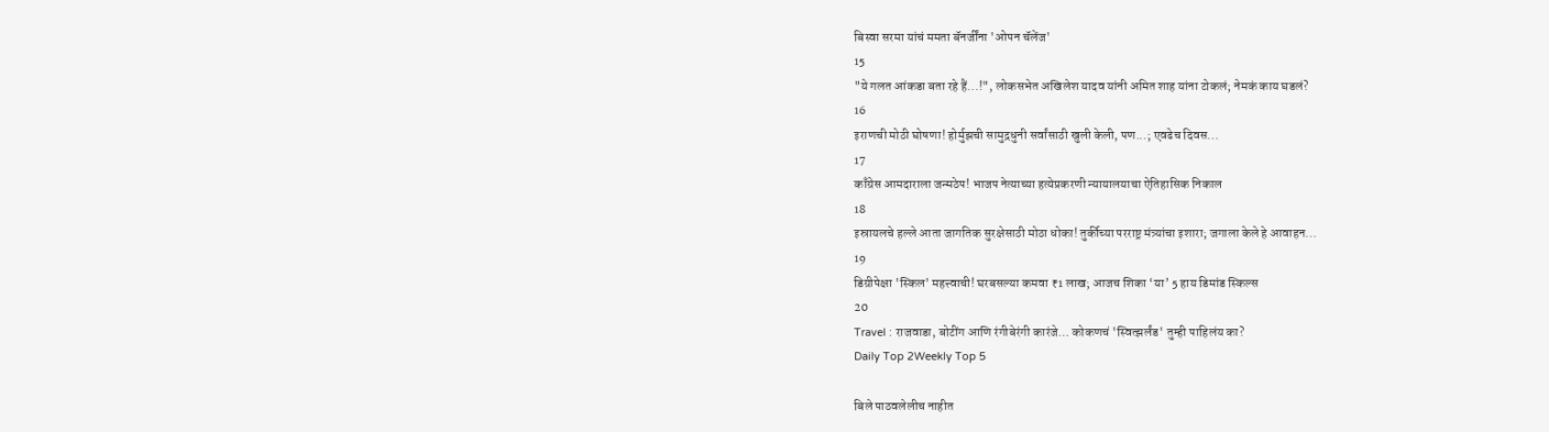बिस्वा सरमा यांचं ममता बॅनर्जींना 'ओपन चॅलेंज'
15
"ये गलत आंकडा बता रहे हैं...!", लोकसभेत अखिलेश यादव यांनी अमित शाह यांना टोकलं; नेमकं काय घडलं?
16
इराणची मोठी घोषणा! होर्मुझची सामुद्रधुनी सर्वांसाठी खुली केली, पण...; एवढेच दिवस...
17
काँग्रेस आमदाराला जन्मठेप! भाजप नेत्याच्या हत्येप्रकरणी न्यायालयाचा ऐतिहासिक निकाल
18
इस्रायलचे हल्ले आता जागतिक सुरक्षेसाठी मोठा धोका! तुर्कीच्या परराष्ट्र मंत्र्यांचा इशारा; जगाला केले हे आवाहन...
19
डिग्रीपेक्षा 'स्किल' महत्त्वाची! घरबसल्या कमवा ₹1 लाख; आजच शिका ‘या’ 5 हाय डिमांड स्किल्स
20
Travel : राजवाडा, बोटींग आणि रंगीबेरंगी कारंजे… कोकणचं 'स्वित्झर्लंड' तुम्ही पाहिलंय का?
Daily Top 2Weekly Top 5

बिले पाठवलेलीच नाहीत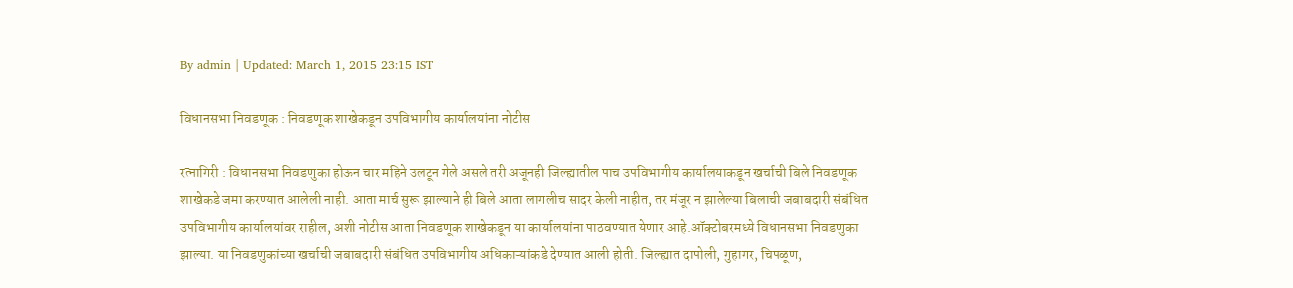By admin | Updated: March 1, 2015 23:15 IST

विधानसभा निवडणूक : निवडणूक शाखेकडून उपविभागीय कार्यालयांना नोटीस

रत्नागिरी : विधानसभा निवडणुका होऊन चार महिने उलटून गेले असले तरी अजूनही जिल्ह्यातील पाच उपविभागीय कार्यालयाकडून खर्चाची बिले निवडणूक शाखेकडे जमा करण्यात आलेली नाही. आता मार्च सुरू झाल्याने ही बिले आता लागलीच सादर केली नाहीत, तर मंजूर न झालेल्या बिलाची जबाबदारी संबंधित उपविभागीय कार्यालयांवर राहील, अशी नोटीस आता निवडणूक शाखेकडून या कार्यालयांना पाठवण्यात येणार आहे.ऑक्टोबरमध्ये विधानसभा निवडणुका झाल्या. या निवडणुकांच्या खर्चाची जबाबदारी संबंधित उपविभागीय अधिकाऱ्यांकडे देण्यात आली होती. जिल्ह्यात दापोली, गुहागर, चिपळूण,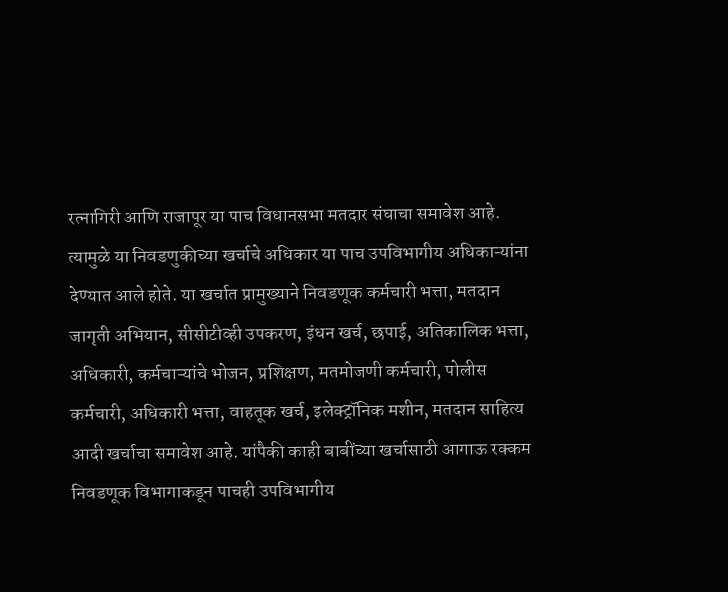रत्नागिरी आणि राजापूर या पाच विधानसभा मतदार संघाचा समावेश आहे. त्यामुळे या निवडणुकीच्या खर्चाचे अधिकार या पाच उपविभागीय अधिकाऱ्यांना देण्यात आले होते. या खर्चात प्रामुख्याने निवडणूक कर्मचारी भत्ता, मतदान जागृती अभियान, सीसीटीव्ही उपकरण, इंधन खर्च, छपाई, अतिकालिक भत्ता, अधिकारी, कर्मचाऱ्यांचे भोजन, प्रशिक्षण, मतमोजणी कर्मचारी, पोलीस कर्मचारी, अधिकारी भत्ता, वाहतूक खर्च, इलेक्ट्रॉनिक मशीन, मतदान साहित्य आदी खर्चाचा समावेश आहे. यांपैकी काही बाबींच्या खर्चासाठी आगाऊ रक्कम निवडणूक विभागाकडून पाचही उपविभागीय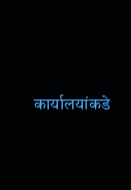कार्यालयांकडे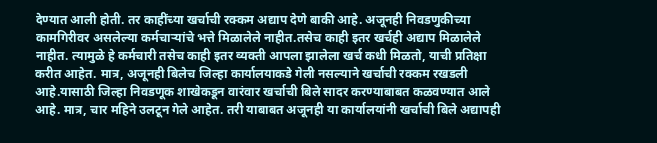देण्यात आली होती. तर काहींच्या खर्चाची रक्कम अद्याप देणे बाकी आहे. अजूनही निवडणुकीच्या कामगिरीवर असलेल्या कर्मचाऱ्यांचे भत्ते मिळालेले नाहीत.तसेच काही इतर खर्चही अद्याप मिळालेले नाहीत. त्यामुळे हे कर्मचारी तसेच काही इतर व्यक्ती आपला झालेला खर्च कधी मिळतो, याची प्रतिक्षा करीत आहेत. मात्र, अजूनही बिलेच जिल्हा कार्यालयाकडे गेली नसल्याने खर्चाची रक्कम रखडली आहे.यासाठी जिल्हा निवडणूक शाखेकडून वारंवार खर्चाची बिले सादर करण्याबाबत कळवण्यात आले आहे. मात्र, चार महिने उलटून गेले आहेत. तरी याबाबत अजूनही या कार्यालयांनी खर्चाची बिले अद्यापही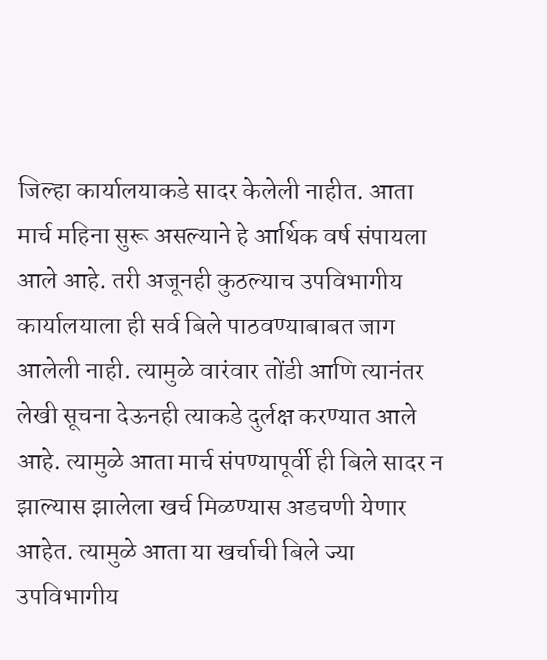जिल्हा कार्यालयाकडे सादर केलेली नाहीत. आता मार्च महिना सुरू असल्याने हे आर्थिक वर्ष संपायला आले आहे. तरी अजूनही कुठल्याच उपविभागीय कार्यालयाला ही सर्व बिले पाठवण्याबाबत जाग आलेली नाही. त्यामुळे वारंवार तोंडी आणि त्यानंतर लेखी सूचना देऊनही त्याकडे दुर्लक्ष करण्यात आले आहे. त्यामुळे आता मार्च संपण्यापूर्वी ही बिले सादर न झाल्यास झालेला खर्च मिळण्यास अडचणी येणार आहेत. त्यामुळे आता या खर्चाची बिले ज्या उपविभागीय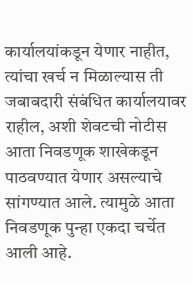कार्यालयांकडून येणार नाहीत, त्यांचा खर्च न मिळाल्यास ती जबाबदारी संबंधित कार्यालयावर राहील, अशी शेवटची नोटीस आता निवडणूक शाखेकडून पाठवण्यात येणार असल्याचे सांगण्यात आले. त्यामुळे आता निवडणूक पुन्हा एकदा चर्चेत आली आहे.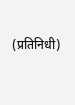(प्रतिनिधी)